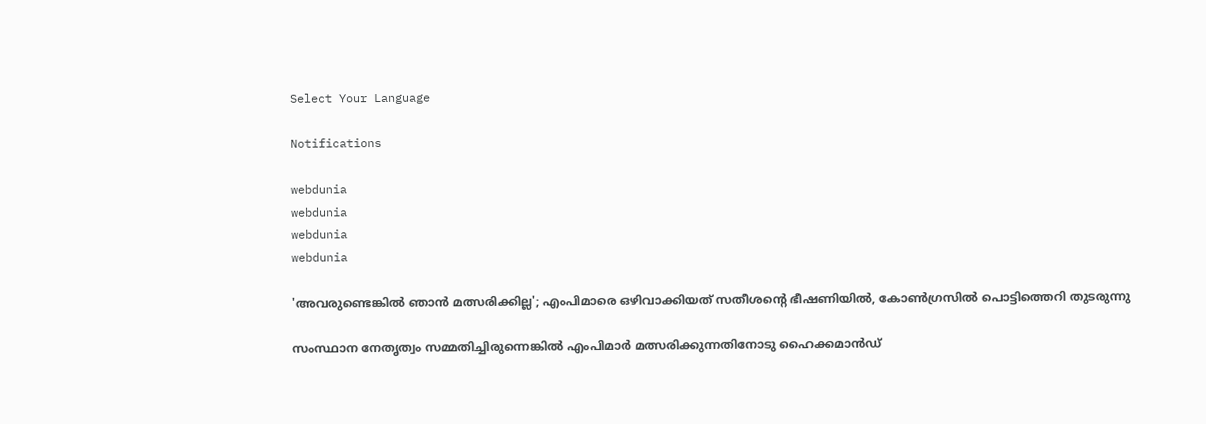Select Your Language

Notifications

webdunia
webdunia
webdunia
webdunia

'അവരുണ്ടെങ്കിൽ ഞാൻ മത്സരിക്കില്ല'; എംപിമാരെ ഒഴിവാക്കിയത് സതീശന്റെ ഭീഷണിയിൽ, കോൺഗ്രസിൽ പൊട്ടിത്തെറി തുടരുന്നു

സംസ്ഥാന നേതൃത്വം സമ്മതിച്ചിരുന്നെങ്കിൽ എംപിമാർ മത്സരിക്കുന്നതിനോടു ഹൈക്കമാൻഡ്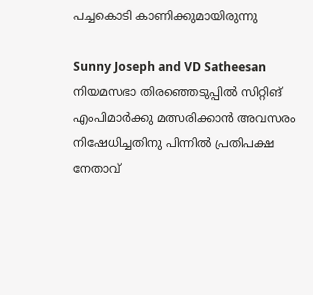പച്ചകൊടി കാണിക്കുമായിരുന്നു

Sunny Joseph and VD Satheesan
നിയമസഭാ തിരഞ്ഞെടുപ്പിൽ സിറ്റിങ് എംപിമാർക്കു മത്സരിക്കാൻ അവസരം നിഷേധിച്ചതിനു പിന്നിൽ പ്രതിപക്ഷ നേതാവ്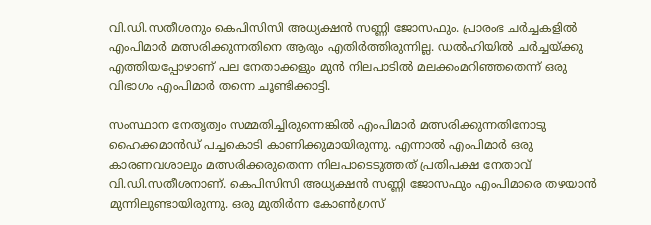വി.ഡി.സതീശനും കെപിസിസി അധ്യക്ഷൻ സണ്ണി ജോസഫും. പ്രാരംഭ ചർച്ചകളിൽ എംപിമാർ മത്സരിക്കുന്നതിനെ ആരും എതിർത്തിരുന്നില്ല. ഡൽഹിയിൽ ചർച്ചയ്ക്കു എത്തിയപ്പോഴാണ് പല നേതാക്കളും മുൻ നിലപാടിൽ മലക്കംമറിഞ്ഞതെന്ന് ഒരു വിഭാഗം എംപിമാർ തന്നെ ചൂണ്ടിക്കാട്ടി.

സംസ്ഥാന നേതൃത്വം സമ്മതിച്ചിരുന്നെങ്കിൽ എംപിമാർ മത്സരിക്കുന്നതിനോടു ഹൈക്കമാൻഡ് പച്ചകൊടി കാണിക്കുമായിരുന്നു. എന്നാൽ എംപിമാർ ഒരു കാരണവശാലും മത്സരിക്കരുതെന്ന നിലപാടെടുത്തത് പ്രതിപക്ഷ നേതാവ് വി.ഡി.സതീശനാണ്. കെപിസിസി അധ്യക്ഷൻ സണ്ണി ജോസഫും എംപിമാരെ തഴയാൻ മുന്നിലുണ്ടായിരുന്നു. ഒരു മുതിർന്ന കോൺഗ്രസ്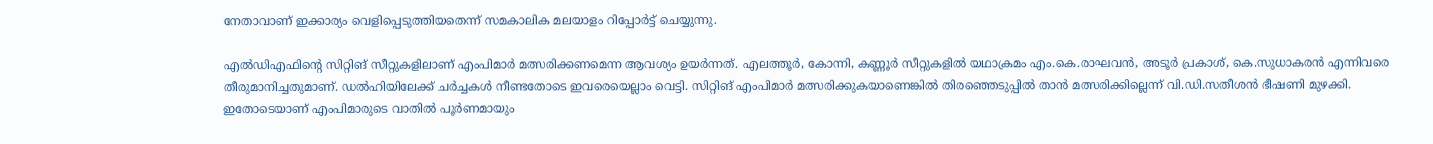നേതാവാണ് ഇക്കാര്യം വെളിപ്പെടുത്തിയതെന്ന് സമകാലിക മലയാളം റിപ്പോർട്ട് ചെയ്യുന്നു.

എൽഡിഎഫിന്റെ സിറ്റിങ് സീറ്റുകളിലാണ് എംപിമാർ മത്സരിക്കണമെന്ന ആവശ്യം ഉയർന്നത്. എലത്തൂർ, കോന്നി, കണ്ണൂർ സീറ്റുകളിൽ യഥാക്രമം എം.കെ.രാഘവൻ, അടൂർ പ്രകാശ്, കെ.സുധാകരൻ എന്നിവരെ തീരുമാനിച്ചതുമാണ്. ഡൽഹിയിലേക്ക് ചർച്ചകൾ നീണ്ടതോടെ ഇവരെയെല്ലാം വെട്ടി. സിറ്റിങ് എംപിമാർ മത്സരിക്കുകയാണെങ്കിൽ തിരഞ്ഞെടുപ്പിൽ താൻ മത്സരിക്കില്ലെന്ന് വി.ഡി.സതീശൻ ഭീഷണി മുഴക്കി. ഇതോടെയാണ് എംപിമാരുടെ വാതിൽ പൂർണമായും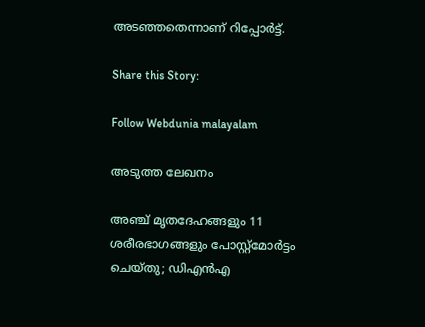അടഞ്ഞതെന്നാണ് റിപ്പോർട്ട്.

Share this Story:

Follow Webdunia malayalam

അടുത്ത ലേഖനം

അഞ്ച് മൃതദേഹങ്ങളും 11 ശരീരഭാഗങ്ങളും പോസ്റ്റ്‌മോര്‍ട്ടം ചെയ്തു; ഡിഎന്‍എ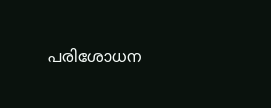പരിശോധന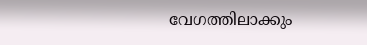വേഗത്തിലാക്കും